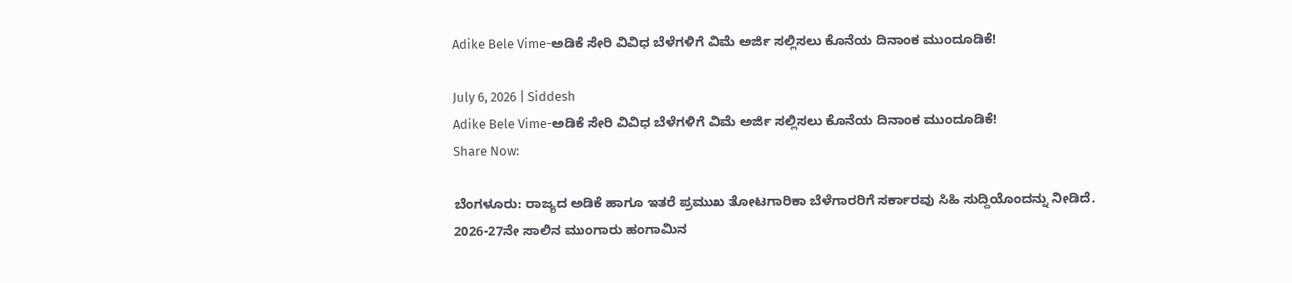Adike Bele Vime-ಅಡಿಕೆ ಸೇರಿ ವಿವಿಧ ಬೆಳೆಗಳಿಗೆ ವಿಮೆ ಅರ್ಜಿ ಸಲ್ಲಿಸಲು ಕೊನೆಯ ದಿನಾಂಕ ಮುಂದೂಡಿಕೆ!

July 6, 2026 | Siddesh
Adike Bele Vime-ಅಡಿಕೆ ಸೇರಿ ವಿವಿಧ ಬೆಳೆಗಳಿಗೆ ವಿಮೆ ಅರ್ಜಿ ಸಲ್ಲಿಸಲು ಕೊನೆಯ ದಿನಾಂಕ ಮುಂದೂಡಿಕೆ!
Share Now:

ಬೆಂಗಳೂರು: ರಾಜ್ಯದ ಅಡಿಕೆ ಹಾಗೂ ಇತರೆ ಪ್ರಮುಖ ತೋಟಗಾರಿಕಾ ಬೆಳೆಗಾರರಿಗೆ ಸರ್ಕಾರವು ಸಿಹಿ ಸುದ್ದಿಯೊಂದನ್ನು ನೀಡಿದೆ. 2026-27ನೇ ಸಾಲಿನ ಮುಂಗಾರು ಹಂಗಾಮಿನ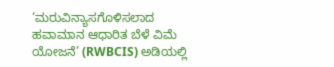‘ಮರುವಿನ್ಯಾಸಗೊಳಿಸಲಾದ ಹವಾಮಾನ ಆಧಾರಿತ ಬೆಳೆ ವಿಮೆ ಯೋಜನೆ’ (RWBCIS) ಅಡಿಯಲ್ಲಿ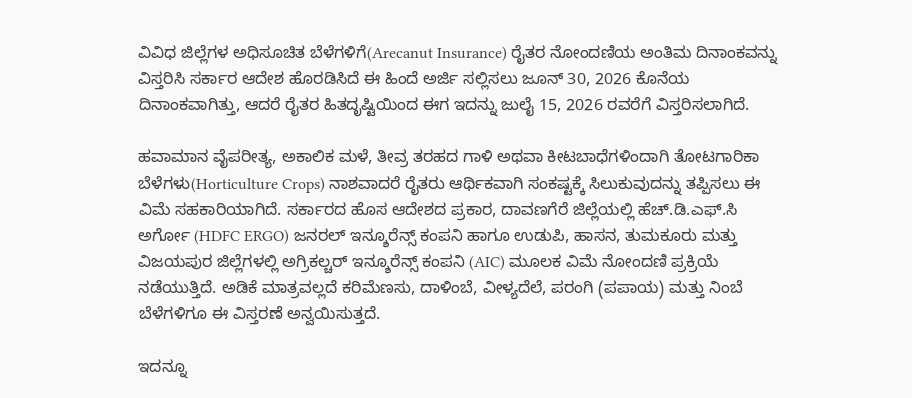ವಿವಿಧ ಜಿಲ್ಲೆಗಳ ಅಧಿಸೂಚಿತ ಬೆಳೆಗಳಿಗೆ(Arecanut Insurance) ರೈತರ ನೋಂದಣಿಯ ಅಂತಿಮ ದಿನಾಂಕವನ್ನು ವಿಸ್ತರಿಸಿ ಸರ್ಕಾರ ಆದೇಶ ಹೊರಡಿಸಿದೆ ಈ ಹಿಂದೆ ಅರ್ಜಿ ಸಲ್ಲಿಸಲು ಜೂನ್ 30, 2026 ಕೊನೆಯ ದಿನಾಂಕವಾಗಿತ್ತು, ಆದರೆ ರೈತರ ಹಿತದೃಷ್ಟಿಯಿಂದ ಈಗ ಇದನ್ನು ಜುಲೈ 15, 2026 ರವರೆಗೆ ವಿಸ್ತರಿಸಲಾಗಿದೆ.

ಹವಾಮಾನ ವೈಪರೀತ್ಯ, ಅಕಾಲಿಕ ಮಳೆ, ತೀವ್ರ ತರಹದ ಗಾಳಿ ಅಥವಾ ಕೀಟಬಾಧೆಗಳಿಂದಾಗಿ ತೋಟಗಾರಿಕಾ ಬೆಳೆಗಳು(Horticulture Crops) ನಾಶವಾದರೆ ರೈತರು ಆರ್ಥಿಕವಾಗಿ ಸಂಕಷ್ಟಕ್ಕೆ ಸಿಲುಕುವುದನ್ನು ತಪ್ಪಿಸಲು ಈ ವಿಮೆ ಸಹಕಾರಿಯಾಗಿದೆ. ಸರ್ಕಾರದ ಹೊಸ ಆದೇಶದ ಪ್ರಕಾರ, ದಾವಣಗೆರೆ ಜಿಲ್ಲೆಯಲ್ಲಿ ಹೆಚ್.ಡಿ.ಎಫ್.ಸಿ ಅರ್ಗೋ (HDFC ERGO) ಜನರಲ್ ಇನ್ಶೂರೆನ್ಸ್ ಕಂಪನಿ ಹಾಗೂ ಉಡುಪಿ, ಹಾಸನ, ತುಮಕೂರು ಮತ್ತು ವಿಜಯಪುರ ಜಿಲ್ಲೆಗಳಲ್ಲಿ ಅಗ್ರಿಕಲ್ಚರ್ ಇನ್ಶೂರೆನ್ಸ್ ಕಂಪನಿ (AIC) ಮೂಲಕ ವಿಮೆ ನೋಂದಣಿ ಪ್ರಕ್ರಿಯೆ ನಡೆಯುತ್ತಿದೆ. ಅಡಿಕೆ ಮಾತ್ರವಲ್ಲದೆ ಕರಿಮೆಣಸು, ದಾಳಿಂಬೆ, ವೀಳ್ಯದೆಲೆ, ಪರಂಗಿ (ಪಪಾಯ) ಮತ್ತು ನಿಂಬೆ ಬೆಳೆಗಳಿಗೂ ಈ ವಿಸ್ತರಣೆ ಅನ್ವಯಿಸುತ್ತದೆ.

ಇದನ್ನೂ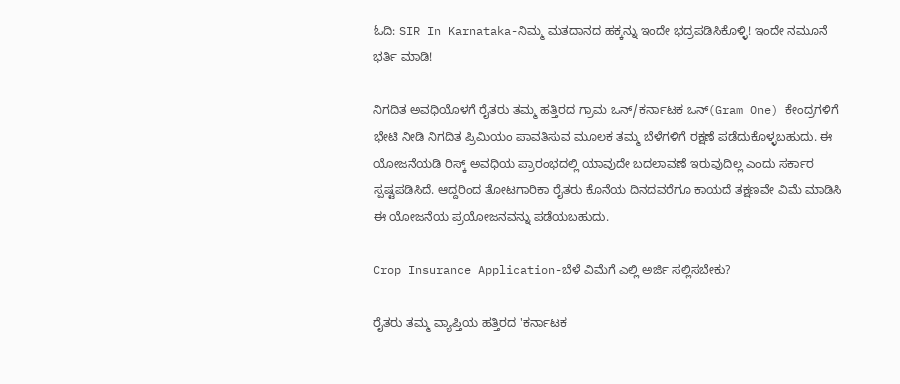ಓದಿ: SIR In Karnataka-ನಿಮ್ಮ ಮತದಾನದ ಹಕ್ಕನ್ನು ಇಂದೇ ಭದ್ರಪಡಿಸಿಕೊಳ್ಳಿ! ಇಂದೇ ನಮೂನೆ ಭರ್ತಿ ಮಾಡಿ!

ನಿಗದಿತ ಅವಧಿಯೊಳಗೆ ರೈತರು ತಮ್ಮ ಹತ್ತಿರದ ಗ್ರಾಮ ಒನ್/ಕರ್ನಾಟಕ ಒನ್(Gram One) ಕೇಂದ್ರಗಳಿಗೆ ಭೇಟಿ ನೀಡಿ ನಿಗದಿತ ಪ್ರಿಮಿಯಂ ಪಾವತಿಸುವ ಮೂಲಕ ತಮ್ಮ ಬೆಳೆಗಳಿಗೆ ರಕ್ಷಣೆ ಪಡೆದುಕೊಳ್ಳಬಹುದು. ಈ ಯೋಜನೆಯಡಿ ರಿಸ್ಕ್ ಅವಧಿಯ ಪ್ರಾರಂಭದಲ್ಲಿ ಯಾವುದೇ ಬದಲಾವಣೆ ಇರುವುದಿಲ್ಲ ಎಂದು ಸರ್ಕಾರ ಸ್ಪಷ್ಟಪಡಿಸಿದೆ. ಆದ್ದರಿಂದ ತೋಟಗಾರಿಕಾ ರೈತರು ಕೊನೆಯ ದಿನದವರೆಗೂ ಕಾಯದೆ ತಕ್ಷಣವೇ ವಿಮೆ ಮಾಡಿಸಿ ಈ ಯೋಜನೆಯ ಪ್ರಯೋಜನವನ್ನು ಪಡೆಯಬಹುದು.

Crop Insurance Application-ಬೆಳೆ ವಿಮೆಗೆ ಎಲ್ಲಿ ಅರ್ಜಿ ಸಲ್ಲಿಸಬೇಕು?

ರೈತರು ತಮ್ಮ ವ್ಯಾಪ್ತಿಯ ಹತ್ತಿರದ 'ಕರ್ನಾಟಕ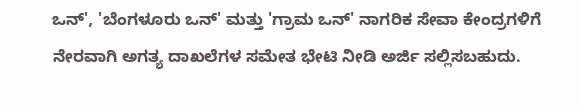ಒನ್', 'ಬೆಂಗಳೂರು ಒನ್' ಮತ್ತು 'ಗ್ರಾಮ ಒನ್' ನಾಗರಿಕ ಸೇವಾ ಕೇಂದ್ರಗಳಿಗೆ ನೇರವಾಗಿ ಅಗತ್ಯ ದಾಖಲೆಗಳ ಸಮೇತ ಭೇಟಿ ನೀಡಿ ಅರ್ಜಿ ಸಲ್ಲಿಸಬಹುದು.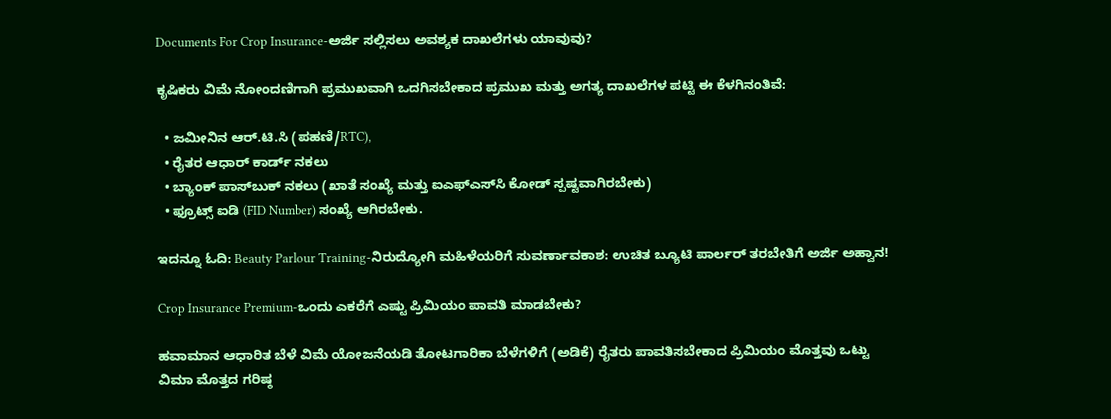Documents For Crop Insurance-ಅರ್ಜಿ ಸಲ್ಲಿಸಲು ಅವಶ್ಯಕ ದಾಖಲೆಗಳು ಯಾವುವು?

ಕೃಷಿಕರು ವಿಮೆ ನೋಂದಣಿಗಾಗಿ ಪ್ರಮುಖವಾಗಿ ಒದಗಿಸಬೇಕಾದ ಪ್ರಮುಖ ಮತ್ತು ಅಗತ್ಯ ದಾಖಲೆಗಳ ಪಟ್ಟಿ ಈ ಕೆಳಗಿನಂತಿವೆ:

  • ಜಮೀನಿನ ಆರ್.ಟಿ.ಸಿ (ಪಹಣಿ/RTC),
  • ರೈತರ ಆಧಾರ್ ಕಾರ್ಡ್ ನಕಲು
  • ಬ್ಯಾಂಕ್ ಪಾಸ್‌ಬುಕ್ ನಕಲು (ಖಾತೆ ಸಂಖ್ಯೆ ಮತ್ತು ಐಎಫ್‌ಎಸ್‌ಸಿ ಕೋಡ್ ಸ್ಪಷ್ಟವಾಗಿರಬೇಕು)
  • ಫ್ರೂಟ್ಸ್ ಐಡಿ (FID Number) ಸಂಖ್ಯೆ ಆಗಿರಬೇಕು.

ಇದನ್ನೂ ಓದಿ: Beauty Parlour Training-ನಿರುದ್ಯೋಗಿ ಮಹಿಳೆಯರಿಗೆ ಸುವರ್ಣಾವಕಾಶ: ಉಚಿತ ಬ್ಯೂಟಿ ಪಾರ್ಲರ್ ತರಬೇತಿಗೆ ಅರ್ಜಿ ಅಹ್ವಾನ!

Crop Insurance Premium-ಒಂದು ಎಕರೆಗೆ ಎಷ್ಟು ಪ್ರಿಮಿಯಂ ಪಾವತಿ ಮಾಡಬೇಕು?

ಹವಾಮಾನ ಆಧಾರಿತ ಬೆಳೆ ವಿಮೆ ಯೋಜನೆಯಡಿ ತೋಟಗಾರಿಕಾ ಬೆಳೆಗಳಿಗೆ (ಅಡಿಕೆ) ರೈತರು ಪಾವತಿಸಬೇಕಾದ ಪ್ರಿಮಿಯಂ ಮೊತ್ತವು ಒಟ್ಟು ವಿಮಾ ಮೊತ್ತದ ಗರಿಷ್ಠ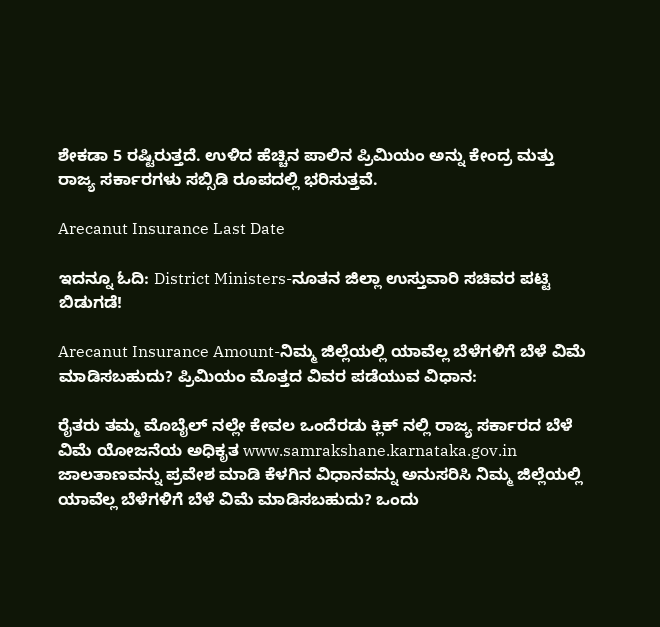ಶೇಕಡಾ 5 ರಷ್ಟಿರುತ್ತದೆ. ಉಳಿದ ಹೆಚ್ಚಿನ ಪಾಲಿನ ಪ್ರಿಮಿಯಂ ಅನ್ನು ಕೇಂದ್ರ ಮತ್ತು ರಾಜ್ಯ ಸರ್ಕಾರಗಳು ಸಬ್ಸಿಡಿ ರೂಪದಲ್ಲಿ ಭರಿಸುತ್ತವೆ.

Arecanut Insurance Last Date

ಇದನ್ನೂ ಓದಿ: District Ministers-ನೂತನ ಜಿಲ್ಲಾ ಉಸ್ತುವಾರಿ ಸಚಿವರ ಪಟ್ಟಿ ಬಿಡುಗಡೆ!

Arecanut Insurance Amount-ನಿಮ್ಮ ಜಿಲ್ಲೆಯಲ್ಲಿ ಯಾವೆಲ್ಲ ಬೆಳೆಗಳಿಗೆ ಬೆಳೆ ವಿಮೆ ಮಾಡಿಸಬಹುದು? ಪ್ರಿಮಿಯಂ ಮೊತ್ತದ ವಿವರ ಪಡೆಯುವ ವಿಧಾನ:

ರೈತರು ತಮ್ಮ ಮೊಬೈಲ್ ನಲ್ಲೇ ಕೇವಲ ಒಂದೆರಡು ಕ್ಲಿಕ್ ನಲ್ಲಿ ರಾಜ್ಯ ಸರ್ಕಾರದ ಬೆಳೆ ವಿಮೆ ಯೋಜನೆಯ ಅಧಿಕೃತ www.samrakshane.karnataka.gov.in ಜಾಲತಾಣವನ್ನು ಪ್ರವೇಶ ಮಾಡಿ ಕೆಳಗಿನ ವಿಧಾನವನ್ನು ಅನುಸರಿಸಿ ನಿಮ್ಮ ಜಿಲ್ಲೆಯಲ್ಲಿ ಯಾವೆಲ್ಲ ಬೆಳೆಗಳಿಗೆ ಬೆಳೆ ವಿಮೆ ಮಾಡಿಸಬಹುದು? ಒಂದು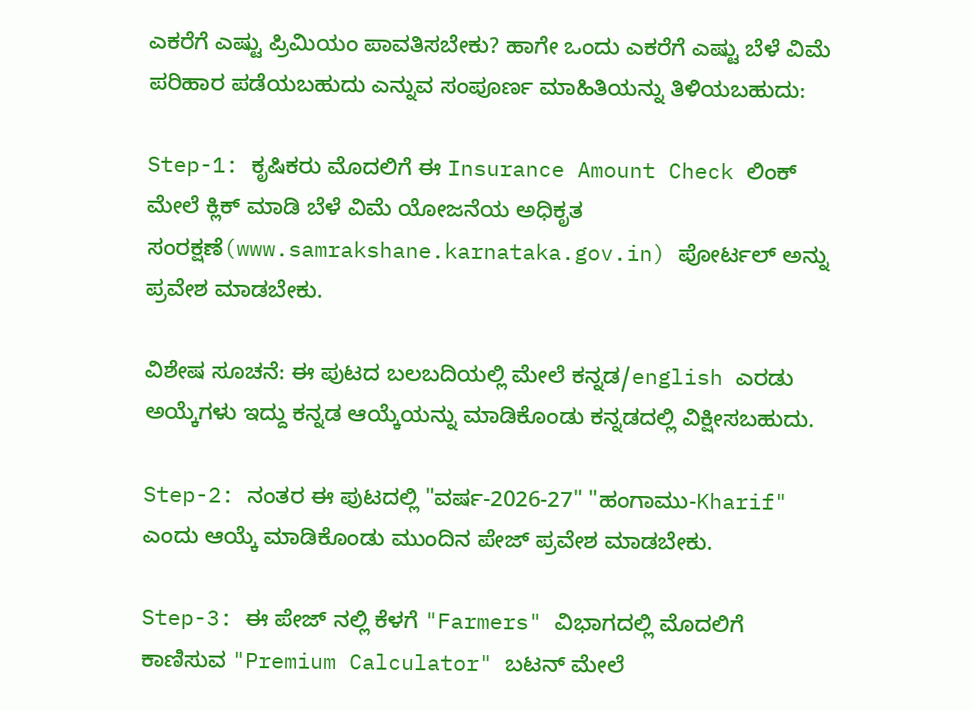ಎಕರೆಗೆ ಎಷ್ಟು ಪ್ರಿಮಿಯಂ ಪಾವತಿಸಬೇಕು? ಹಾಗೇ ಒಂದು ಎಕರೆಗೆ ಎಷ್ಟು ಬೆಳೆ ವಿಮೆ ಪರಿಹಾರ ಪಡೆಯಬಹುದು ಎನ್ನುವ ಸಂಪೂರ್ಣ ಮಾಹಿತಿಯನ್ನು ತಿಳಿಯಬಹುದು:

Step-1: ಕೃಷಿಕರು ಮೊದಲಿಗೆ ಈ Insurance Amount Check ಲಿಂಕ್ ಮೇಲೆ ಕ್ಲಿಕ್ ಮಾಡಿ ಬೆಳೆ ವಿಮೆ ಯೋಜನೆಯ ಅಧಿಕೃತ ಸಂರಕ್ಷಣೆ(www.samrakshane.karnataka.gov.in) ಪೋರ್ಟಲ್ ಅನ್ನು ಪ್ರವೇಶ ಮಾಡಬೇಕು.

ವಿಶೇಷ ಸೂಚನೆ: ಈ ಪುಟದ ಬಲಬದಿಯಲ್ಲಿ ಮೇಲೆ ಕನ್ನಡ/english ಎರಡು ಅಯ್ಕೆಗಳು ಇದ್ದು ಕನ್ನಡ ಆಯ್ಕೆಯನ್ನು ಮಾಡಿಕೊಂಡು ಕನ್ನಡದಲ್ಲಿ ವಿಕ್ಷೀಸಬಹುದು.

Step-2: ನಂತರ ಈ ಪುಟದಲ್ಲಿ "ವರ್ಷ-2026-27" "ಹಂಗಾಮು-Kharif" ಎಂದು ಆಯ್ಕೆ ಮಾಡಿಕೊಂಡು ಮುಂದಿನ ಪೇಜ್ ಪ್ರವೇಶ ಮಾಡಬೇಕು.

Step-3: ಈ ಪೇಜ್ ನಲ್ಲಿ ಕೆಳಗೆ "Farmers" ವಿಭಾಗದಲ್ಲಿ ಮೊದಲಿಗೆ ಕಾಣಿಸುವ "Premium Calculator" ಬಟನ್ ಮೇಲೆ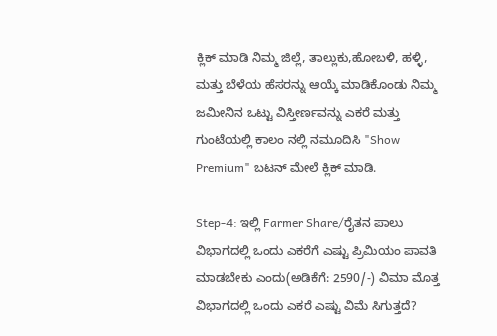ಕ್ಲಿಕ್ ಮಾಡಿ ನಿಮ್ಮ ಜಿಲ್ಲೆ, ತಾಲ್ಲುಕು,ಹೋಬಳಿ, ಹಳ್ಳಿ, ಮತ್ತು ಬೆಳೆಯ ಹೆಸರನ್ನು ಆಯ್ಕೆ ಮಾಡಿಕೊಂಡು ನಿಮ್ಮ ಜಮೀನಿನ ಒಟ್ಟು ವಿಸ್ತೀರ್ಣವನ್ನು ಎಕರೆ ಮತ್ತು ಗುಂಟೆಯಲ್ಲಿ ಕಾಲಂ ನಲ್ಲಿ ನಮೂದಿಸಿ "Show Premium" ಬಟನ್ ಮೇಲೆ ಕ್ಲಿಕ್ ಮಾಡಿ.

Step-4: ಇಲ್ಲಿ Farmer Share/ರೈತನ ಪಾಲು ವಿಭಾಗದಲ್ಲಿ ಒಂದು ಎಕರೆಗೆ ಎಷ್ಟು ಪ್ರಿಮಿಯಂ ಪಾವತಿ ಮಾಡಬೇಕು ಎಂದು(ಅಡಿಕೆಗೆ: 2590/-) ವಿಮಾ ಮೊತ್ತ ವಿಭಾಗದಲ್ಲಿ ಒಂದು ಎಕರೆ ಎಷ್ಟು ವಿಮೆ ಸಿಗುತ್ತದೆ?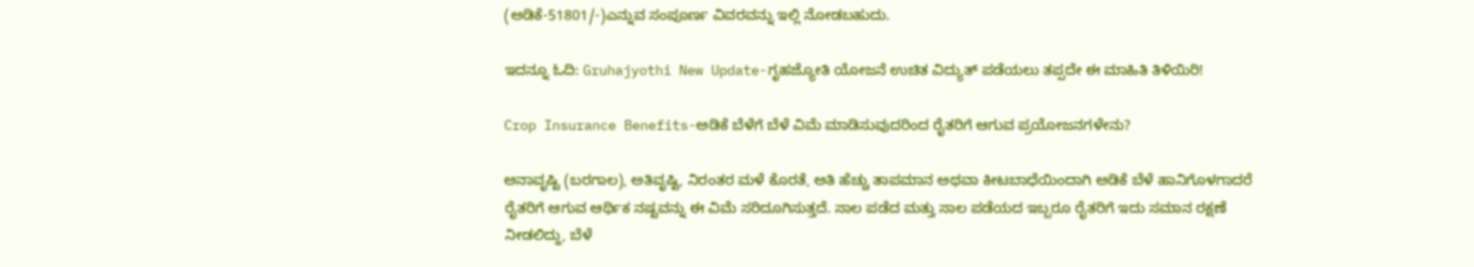(ಅಡಿಕೆ-51801/-)ಎನ್ನುವ ಸಂಪೂರ್ಣ ವಿವರವನ್ನು ಇಲ್ಲಿ ನೋಡಬಹುದು.

ಇದನ್ನೂ ಓದಿ: Gruhajyothi New Update-ಗೃಹಜ್ಯೋತಿ ಯೋಜನೆ ಉಚಿತ ವಿದ್ಯುತ್ ಪಡೆಯಲು ತಪ್ಪದೇ ಈ ಮಾಹಿತಿ ತಿಳಿಯಿರಿ!

Crop Insurance Benefits-ಅಡಿಕೆ ಬೆಳೆಗೆ ಬೆಳೆ ವಿಮೆ ಮಾಡಿಸುವುದರಿಂದ ರೈತರಿಗೆ ಆಗುವ ಪ್ರಯೋಜನಗಳೇನು?

ಅನಾವೃಷ್ಟಿ (ಬರಗಾಲ), ಅತಿವೃಷ್ಟಿ, ನಿರಂತರ ಮಳೆ ಕೊರತೆ, ಅತಿ ಹೆಚ್ಚು ತಾಪಮಾನ ಅಥವಾ ಕೀಟಬಾಧೆಯಿಂದಾಗಿ ಅಡಿಕೆ ಬೆಳೆ ಹಾನಿಗೊಳಗಾದರೆ ರೈತರಿಗೆ ಆಗುವ ಆರ್ಥಿಕ ನಷ್ಟವನ್ನು ಈ ವಿಮೆ ಸರಿದೂಗಿಸುತ್ತದೆ. ಸಾಲ ಪಡೆದ ಮತ್ತು ಸಾಲ ಪಡೆಯದ ಇಬ್ಬರೂ ರೈತರಿಗೆ ಇದು ಸಮಾನ ರಕ್ಷಣೆ ನೀಡಲಿದ್ದು, ಬೆಳೆ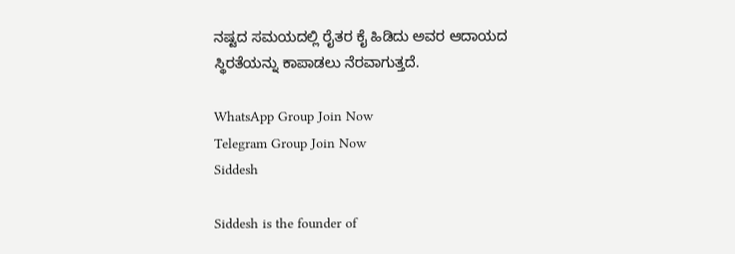ನಷ್ಟದ ಸಮಯದಲ್ಲಿ ರೈತರ ಕೈ ಹಿಡಿದು ಅವರ ಆದಾಯದ ಸ್ಥಿರತೆಯನ್ನು ಕಾಪಾಡಲು ನೆರವಾಗುತ್ತದೆ.

WhatsApp Group Join Now
Telegram Group Join Now
Siddesh

Siddesh is the founder of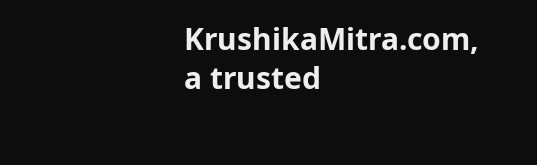KrushikaMitra.com, a trusted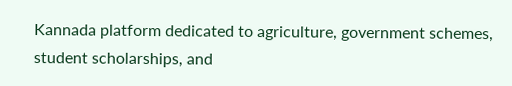Kannada platform dedicated to agriculture, government schemes, student scholarships, and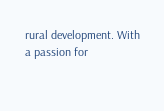rural development. With a passion for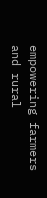empowering farmers and rural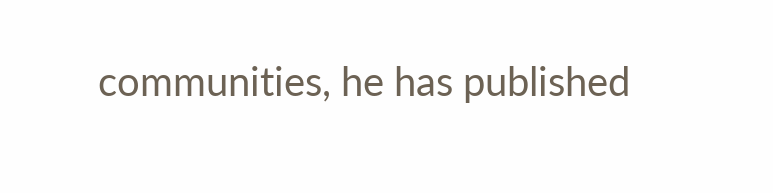communities, he has published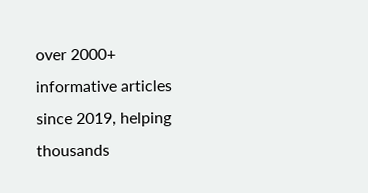over 2000+ informative articles since 2019, helping thousands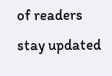of readers stay updated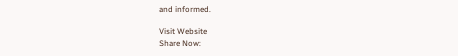and informed.

Visit Website
Share Now: